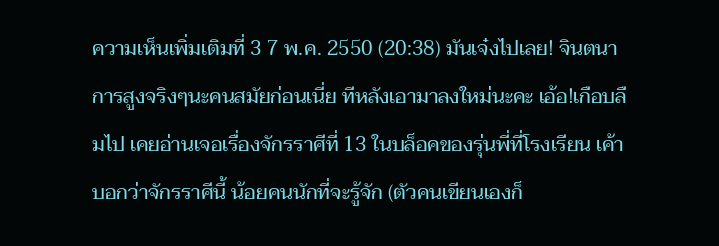ความเห็นเพิ่มเติมที่ 3 7 พ.ค. 2550 (20:38) มันเจ๋งไปเลย! จินตนาการสูงจริงๆนะคนสมัยก่อนเนี่ย ทีหลังเอามาลงใหม่นะคะ เอ้อ!เกือบลืมไป เคยอ่านเจอเรื่องจักรราศีที่ 13 ในบล็อคของรุ่นพี่ที่โรงเรียน เค้าบอกว่าจักรราศีนี้ น้อยคนนักที่จะรู้จัก (ตัวคนเขียนเองก็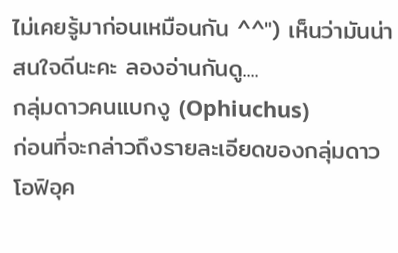ไม่เคยรู้มาก่อนเหมือนกัน ^^") เห็นว่ามันน่าสนใจดีนะคะ ลองอ่านกันดู....
กลุ่มดาวคนแบกงู (Ophiuchus)
ก่อนที่จะกล่าวถึงรายละเอียดของกลุ่มดาวโอฟิอุค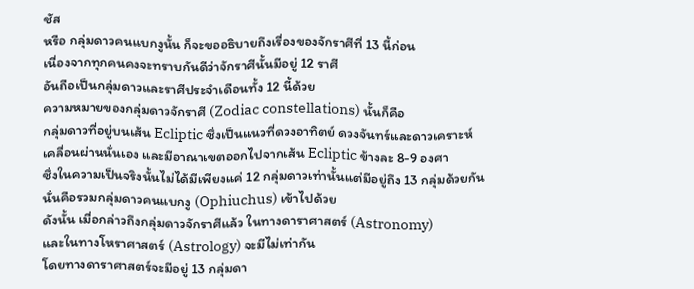ชัส
หรือ กลุ่มดาวคนแบกงูนั้น ก็จะขออธิบายถึงเรื่องของจักราศีที่ 13 นี้ก่อน
เนื่องจากทุกคนคงจะทราบกันดีว่าจักราศีนั้นมีอยู่ 12 ราศี
อันถือเป็นกลุ่มดาวและราศีประจำเดือนทั้ง 12 นี้ด้วย
ความหมายของกลุ่มดาวจักราศี (Zodiac constellations) นั้นก็คือ
กลุ่มดาวที่อยู่บนเส้น Ecliptic ซึ่งเป็นแนวที่ดวงอาทิตย์ ดวงจันทร์และดาวเคราะห์
เคลื่อนผ่านนั่นเอง และมีอาณาเขตออกไปจากเส้น Ecliptic ข้างละ 8-9 องศา
ซึ่งในความเป็นจริงนั้นไม่ได้มีเพียงแค่ 12 กลุ่มดาวเท่านั้นแต่มีอยู่ถึง 13 กลุ่มด้วยกัน
นั่นคือรวมกลุ่มดาวคนแบกงู (Ophiuchus) เข้าไปด้วย
ดังนั้น เมื่อกล่าวถึงกลุ่มดาวจักราศีแล้ว ในทางดาราศาสตร์ (Astronomy)
และในทางโหราศาสตร์ (Astrology) จะมีไม่เท่ากัน
โดยทางดาราศาสตร์จะมีอยู่ 13 กลุ่มดา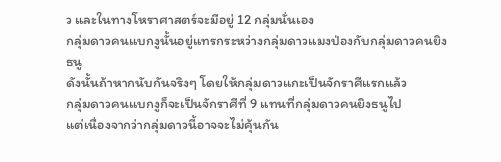ว และในทางโหราศาสตร์จะมีอยู่ 12 กลุ่มนั่นเอง
กลุ่มดาวคนแบกงูนั้นอยู่แทรกระหว่างกลุ่มดาวแมงป่องกับกลุ่มดาวคนยิงธนู
ดังนั้นถ้าหากนับกันจริงๆ โดยให้กลุ่มดาวแกะเป็นจักราศีแรกแล้ว
กลุ่มดาวคนแบกงูก็จะเป็นจักราศีที่ 9 แทนที่กลุ่มดาวคนยิงธนูไป
แต่เนื่องจากว่ากลุ่มดาวนี้อาจจะไม่คุ้นกัน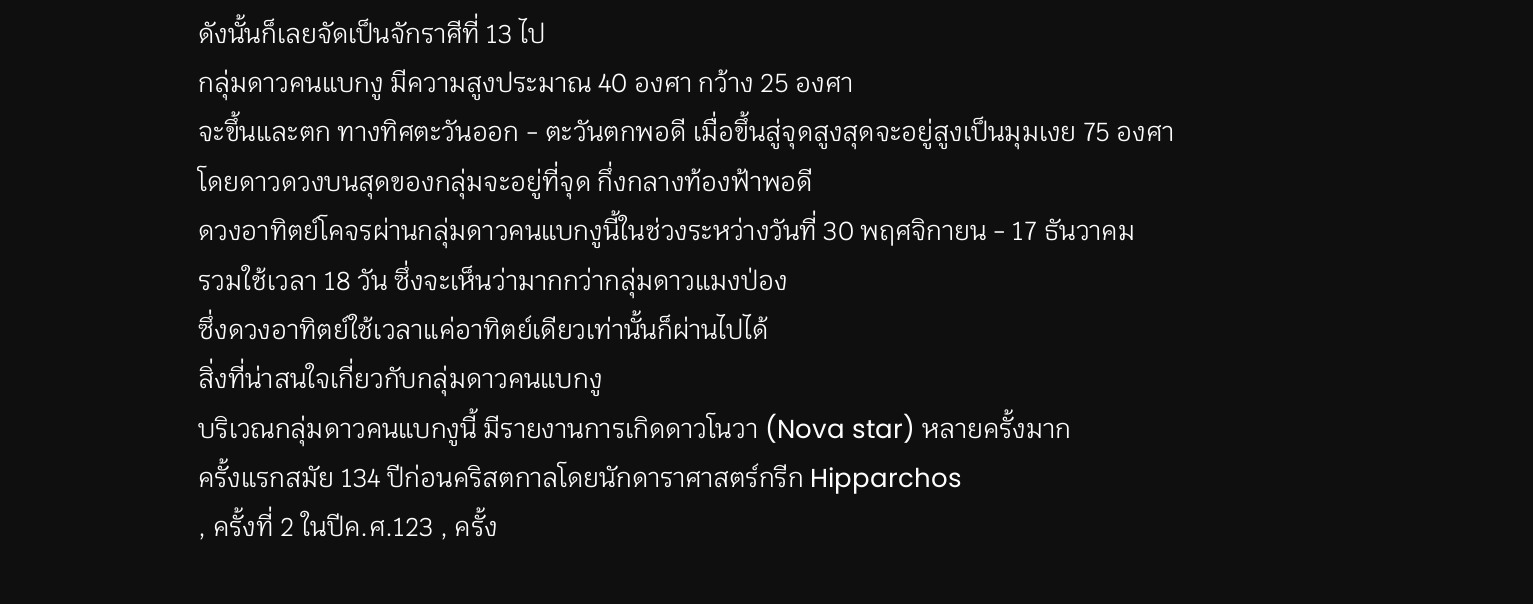ดังนั้นก็เลยจัดเป็นจักราศีที่ 13 ไป
กลุ่มดาวคนแบกงู มีความสูงประมาณ 40 องศา กว้าง 25 องศา
จะขึ้นและตก ทางทิศตะวันออก - ตะวันตกพอดี เมื่อขึ้นสู่จุดสูงสุดจะอยู่สูงเป็นมุมเงย 75 องศา
โดยดาวดวงบนสุดของกลุ่มจะอยู่ที่จุด กึ่งกลางท้องฟ้าพอดี
ดวงอาทิตย์โคจรผ่านกลุ่มดาวคนแบกงูนี้ในช่วงระหว่างวันที่ 30 พฤศจิกายน - 17 ธันวาคม
รวมใช้เวลา 18 วัน ซึ่งจะเห็นว่ามากกว่ากลุ่มดาวแมงป่อง
ซึ่งดวงอาทิตย์ใช้เวลาแค่อาทิตย์เดียวเท่านั้นก็ผ่านไปได้
สิ่งที่น่าสนใจเกี่ยวกับกลุ่มดาวคนแบกงู
บริเวณกลุ่มดาวคนแบกงูนี้ มีรายงานการเกิดดาวโนวา (Nova star) หลายครั้งมาก
ครั้งแรกสมัย 134 ปีก่อนคริสตกาลโดยนักดาราศาสตร์กรีก Hipparchos
, ครั้งที่ 2 ในปีค.ศ.123 , ครั้ง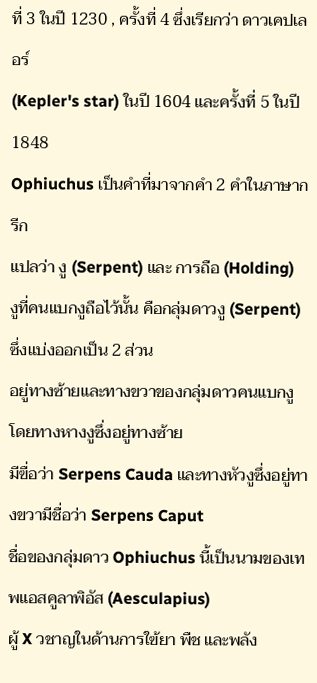ที่ 3 ในปี 1230 , ครั้งที่ 4 ซึ่งเรียกว่า ดาวเคปเลอร์
(Kepler's star) ในปี 1604 และครั้งที่ 5 ในปี 1848
Ophiuchus เป็นคำที่มาจากคำ 2 คำในภาษากรีก
แปลว่า งู (Serpent) และ การถือ (Holding)
งูที่คนแบกงูถือไว้นั้น คือกลุ่มดาวงู (Serpent) ซึ่งแบ่งออกเป็น 2 ส่วน
อยู่ทางซ้ายและทางขวาของกลุ่มดาวคนแบกงู โดยทางหางงูซึ่งอยู่ทางซ้าย
มีฃื่อว่า Serpens Cauda และทางหัวงูซึ่งอยู่ทางขวามีชื่อว่า Serpens Caput
ชื่อของกลุ่มดาว Ophiuchus นี้เป็นนามของเทพแอสคูลาพิอัส (Aesculapius)
ผู้ X วชาญในด้านการใฃ้ยา พืช และพลัง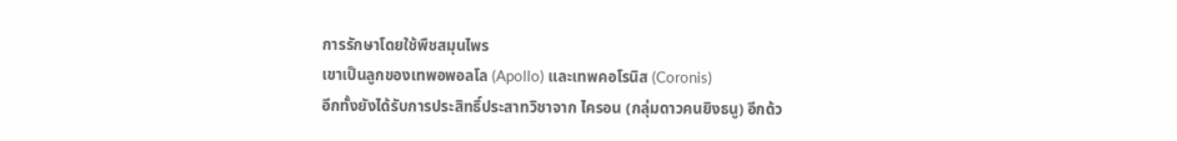การรักษาโดยใช้พืชสมุนไพร
เขาเป็นลูกของเทพอพอลโล (Apollo) และเทพคอโรนิส (Coronis)
อีกทั้งยังได้รับการประสิทธิ์ประสาทวิชาจาก ไครอน (กลุ่มดาวคนยิงธนู) อีกด้ว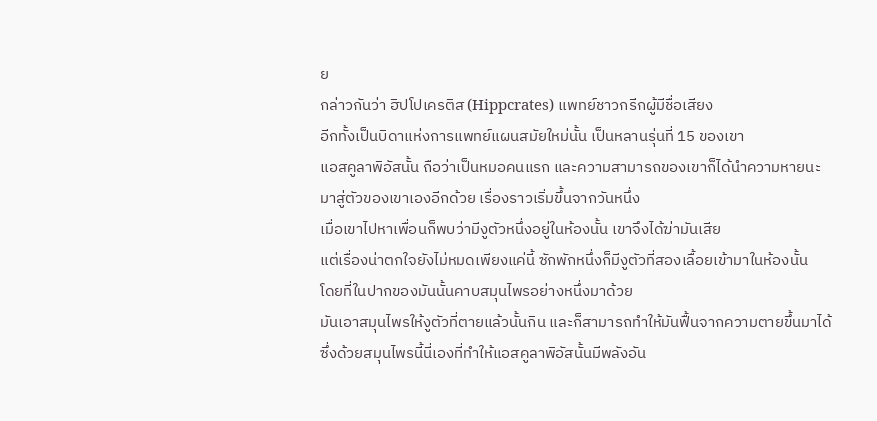ย
กล่าวกันว่า ฮิปโปเครติส (Hippcrates) แพทย์ชาวกรีกผู้มีชื่อเสียง
อีกทั้งเป็นบิดาแห่งการแพทย์แผนสมัยใหม่นั้น เป็นหลานรุ่นที่ 15 ของเขา
แอสคูลาพิอัสนั้น ถือว่าเป็นหมอคนแรก และความสามารถของเขาก็ได้นำความหายนะ
มาสู่ตัวของเขาเองอีกด้วย เรื่องราวเริ่มขึ้นจากวันหนึ่ง
เมื่อเขาไปหาเพื่อนก็พบว่ามีงูตัวหนึ่งอยู่ในห้องนั้น เขาจึงได้ฆ่ามันเสีย
แต่เรื่องน่าตกใจยังไม่หมดเพียงแค่นี้ ซักพักหนึ่งก็มีงูตัวที่สองเลื้อยเข้ามาในห้องนั้น
โดยที่ในปากของมันนั้นคาบสมุนไพรอย่างหนึ่งมาด้วย
มันเอาสมุนไพรให้งูตัวที่ตายแล้วนั้นกิน และก็สามารถทำให้มันฟื้นจากความตายขึ้นมาได้
ซึ่งด้วยสมุนไพรนี้นี่เองที่ทำให้แอสคูลาพิอัสนั้นมีพลังอัน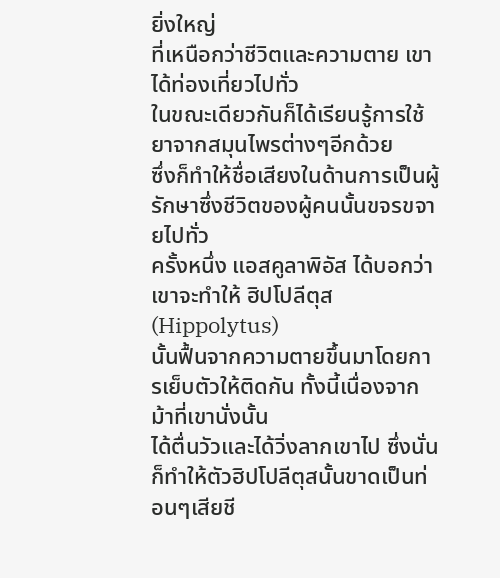ยิ่งใหญ่
ที่เหนือกว่าชีวิตและความตาย เขาได้ท่องเที่ยวไปทั่ว
ในขณะเดียวกันก็ได้เรียนรู้การใช้ยาจากสมุนไพรต่างๆอีกด้วย
ซึ่งก็ทำให้ชื่อเสียงในด้านการเป็นผู้รักษาซึ่งชีวิตของผู้คนนั้นขจรขจายไปทั่ว
ครั้งหนึ่ง แอสคูลาพิอัส ได้บอกว่าเขาจะทำให้ ฮิปโปลีตุส (Hippolytus)
นั้นฟื้นจากความตายขึ้นมาโดยการเย็บตัวให้ติดกัน ทั้งนี้เนื่องจากม้าที่เขานั่งนั้น
ได้ตื่นวัวและได้วิ่งลากเขาไป ซึ่งนั่นก็ทำให้ตัวฮิปโปลีตุสนั้นขาดเป็นท่อนๆเสียชี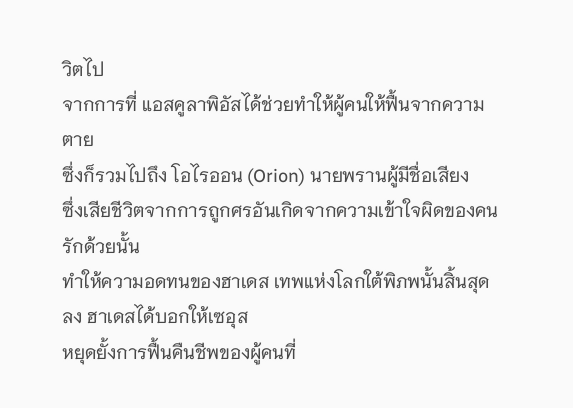วิตไป
จากการที่ แอสคูลาพิอัสได้ช่วยทำให้ผู้คนให้ฟื้นจากความตาย
ซึ่งก็รวมไปถึง โอไรออน (Orion) นายพรานผู้มีชื่อเสียง
ซึ่งเสียชีวิตจากการถูกศรอันเกิดจากความเข้าใจผิดของคนรักด้วยนั้น
ทำให้ความอดทนของฮาเดส เทพแห่งโลกใต้พิภพนั้นสิ้นสุดลง ฮาเดสได้บอกให้เซอุส
หยุดยั้งการฟื้นคืนชีพของผู้คนที่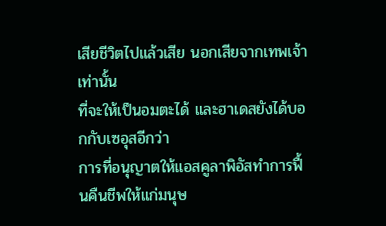เสียชีวิตไปแล้วเสีย นอกเสียจากเทพเจ้าเท่านั้น
ที่จะให้เป็นอมตะได้ และฮาเดสยังได้บอกกับเซอุสอีกว่า
การที่อนุญาตให้แอสคูลาพิอัสทำการฟื้นคืนชีพให้แก่มนุษ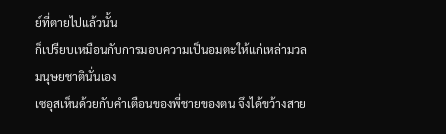ย์ที่ตายไปแล้วนั้น
ก็เปรียบเหมือนกับการมอบความเป็นอมตะให้แก่เหล่ามวลมนุษยชาตินั่นเอง
เซอุสเห็นด้วยกับคำเตือนของพี่ชายของตน จึงได้ขว้างสาย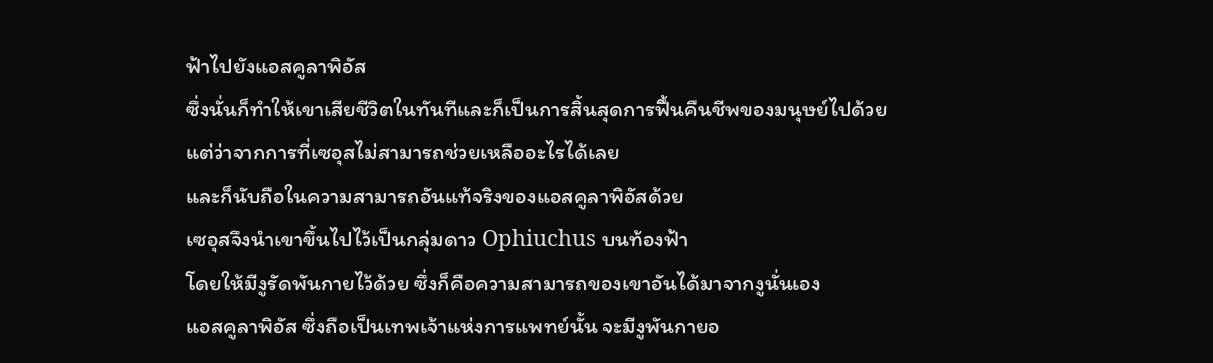ฟ้าไปยังแอสคูลาพิอัส
ซึ่งนั่นก็ทำให้เขาเสียชีวิตในทันทีและก็เป็นการสิ้นสุดการฟื้นคืนชีพของมนุษย์ไปด้วย
แต่ว่าจากการที่เซอุสไม่สามารถช่วยเหลืออะไรได้เลย
และก็นับถือในความสามารถอันแท้จริงของแอสคูลาพิอัสด้วย
เซอุสจึงนำเขาขึ้นไปไว้เป็นกลุ่มดาว Ophiuchus บนท้องฟ้า
โดยให้มีงูรัดพันกายไว้ด้วย ซึ่งก็คือความสามารถของเขาอันได้มาจากงูนั่นเอง
แอสคูลาพิอัส ซึ่งถือเป็นเทพเจ้าแห่งการแพทย์นั้น จะมีงูพันกายอ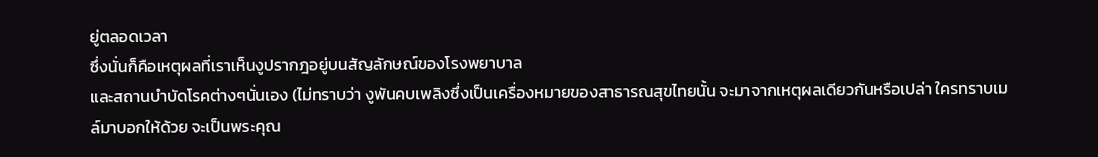ยู่ตลอดเวลา
ซึ่งนั่นก็คือเหตุผลที่เราเห็นงูปรากฎอยู่บนสัญลักษณ์ของโรงพยาบาล
และสถานบำบัดโรคต่างๆนั่นเอง (ไม่ทราบว่า งูพันคบเพลิงซึ่งเป็นเครื่องหมายของสาธารณสุขไทยนั้น จะมาจากเหตุผลเดียวกันหรือเปล่า ใครทราบเมล์มาบอกให้ด้วย จะเป็นพระคุณ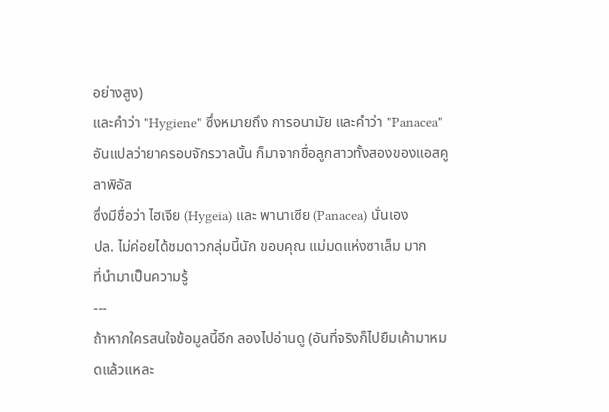อย่างสูง)
และคำว่า "Hygiene" ซึ่งหมายถึง การอนามัย และคำว่า "Panacea"
อันแปลว่ายาครอบจักรวาลนั้น ก็มาจากชื่อลูกสาวทั้งสองของแอสคูลาพิอัส
ซึ่งมีชื่อว่า ไฮเจีย (Hygeia) และ พานาเซีย (Panacea) นั่นเอง
ปล. ไม่ค่อยได้ชมดาวกลุ่มนี้นัก ขอบคุณ แม่มดแห่งซาเล็ม มาก
ที่นำมาเป็นความรู้
---
ถ้าหากใครสนใจข้อมูลนี้อีก ลองไปอ่านดู (อันที่จริงก็ไปยืมเค้ามาหมดแล้วแหละ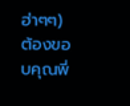ฮ่าๆๆ)
ต้องขอบคุณพี่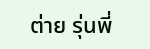ต่าย รุ่นพี่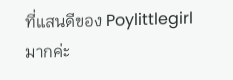ที่แสนดีของ Poylittlegirl มากค่ะ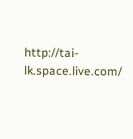http://tai-lk.space.live.com/